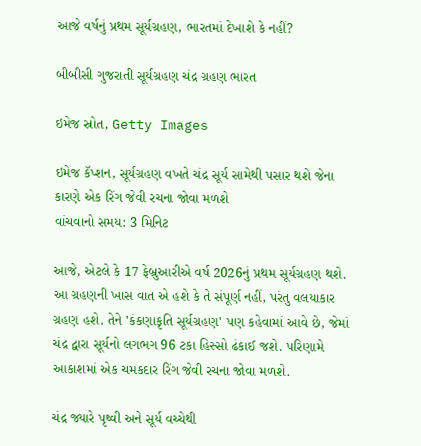આજે વર્ષનું પ્રથમ સૂર્યગ્રહણ, ભારતમાં દેખાશે કે નહીં?

બીબીસી ગુજરાતી સૂર્યગ્રહણ ચંદ્ર ગ્રહણ ભારત

ઇમેજ સ્રોત, Getty Images

ઇમેજ કૅપ્શન, સૂર્યગ્રહણ વખતે ચંદ્ર સૂર્ય સામેથી પસાર થશે જેના કારણે એક રિંગ જેવી રચના જોવા મળશે
વાંચવાનો સમય: 3 મિનિટ

આજે, એટલે કે 17 ફેબ્રુઆરીએ વર્ષ 2026નું પ્રથમ સૂર્યગ્રહણ થશે. આ ગ્રહણની ખાસ વાત એ હશે કે તે સંપૂર્ણ નહીં, પરંતુ વલયાકાર ગ્રહણ હશે. તેને 'કંકણાકૃતિ સૂર્યગ્રહણ' પણ કહેવામાં આવે છે, જેમાં ચંદ્ર દ્વારા સૂર્યનો લગભગ 96 ટકા હિસ્સો ઢંકાઈ જશે. પરિણામે આકાશમાં એક ચમકદાર રિંગ જેવી રચના જોવા મળશે.

ચંદ્ર જ્યારે પૃથ્વી અને સૂર્ય વચ્ચેથી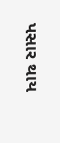પસાર થાય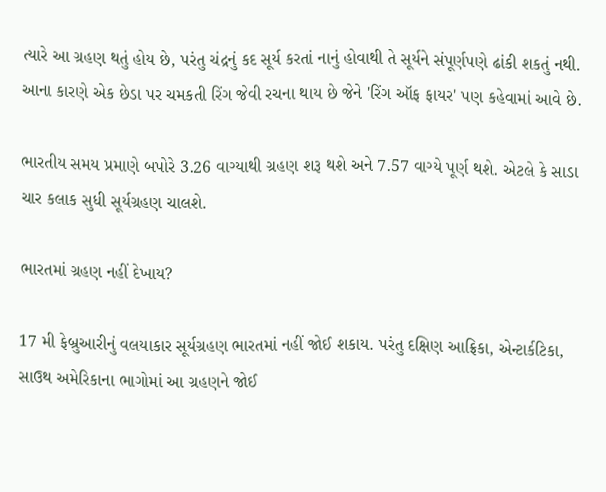ત્યારે આ ગ્રહણ થતું હોય છે, પરંતુ ચંદ્રનું કદ સૂર્ય કરતાં નાનું હોવાથી તે સૂર્યને સંપૂર્ણપણે ઢાંકી શકતું નથી. આના કારણે એક છેડા પર ચમકતી રિંગ જેવી રચના થાય છે જેને 'રિંગ ઑફ ફાયર' પણ કહેવામાં આવે છે.

ભારતીય સમય પ્રમાણે બપોરે 3.26 વાગ્યાથી ગ્રહણ શરૂ થશે અને 7.57 વાગ્યે પૂર્ણ થશે. એટલે કે સાડા ચાર કલાક સુધી સૂર્યગ્રહણ ચાલશે.

ભારતમાં ગ્રહણ નહીં દેખાય?

17 મી ફેબ્રુઆરીનું વલયાકાર સૂર્યગ્રહણ ભારતમાં નહીં જોઈ શકાય. પરંતુ દક્ષિણ આફ્રિકા, એન્ટાર્કટિકા, સાઉથ અમેરિકાના ભાગોમાં આ ગ્રહણને જોઈ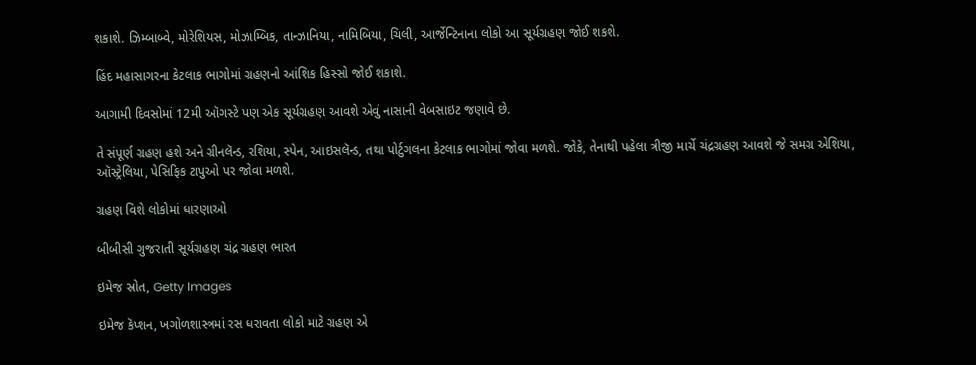શકાશે. ઝિમ્બાબ્વે, મોરેશિયસ, મોઝામ્બિક, તાન્ઝાનિયા, નામિબિયા, ચિલી, આર્જેન્ટિનાના લોકો આ સૂર્યગ્રહણ જોઈ શકશે.

હિંદ મહાસાગરના કેટલાક ભાગોમાં ગ્રહણનો આંશિક હિસ્સો જોઈ શકાશે.

આગામી દિવસોમાં 12મી ઑગસ્ટે પણ એક સૂર્યગ્રહણ આવશે એવું નાસાની વેબસાઇટ જણાવે છે.

તે સંપૂર્ણ ગ્રહણ હશે અને ગ્રીનલૅન્ડ, રશિયા, સ્પેન, આઇસલૅન્ડ, તથા પોર્ટુગલના કેટલાક ભાગોમાં જોવા મળશે. જોકે, તેનાથી પહેલા ત્રીજી માર્ચે ચંદ્રગ્રહણ આવશે જે સમગ્ર એશિયા, ઑસ્ટ્રેલિયા, પેસિફિક ટાપુઓ પર જોવા મળશે.

ગ્રહણ વિશે લોકોમાં ધારણાઓ

બીબીસી ગુજરાતી સૂર્યગ્રહણ ચંદ્ર ગ્રહણ ભારત

ઇમેજ સ્રોત, Getty Images

ઇમેજ કૅપ્શન, ખગોળશાસ્ત્રમાં રસ ધરાવતા લોકો માટે ગ્રહણ એ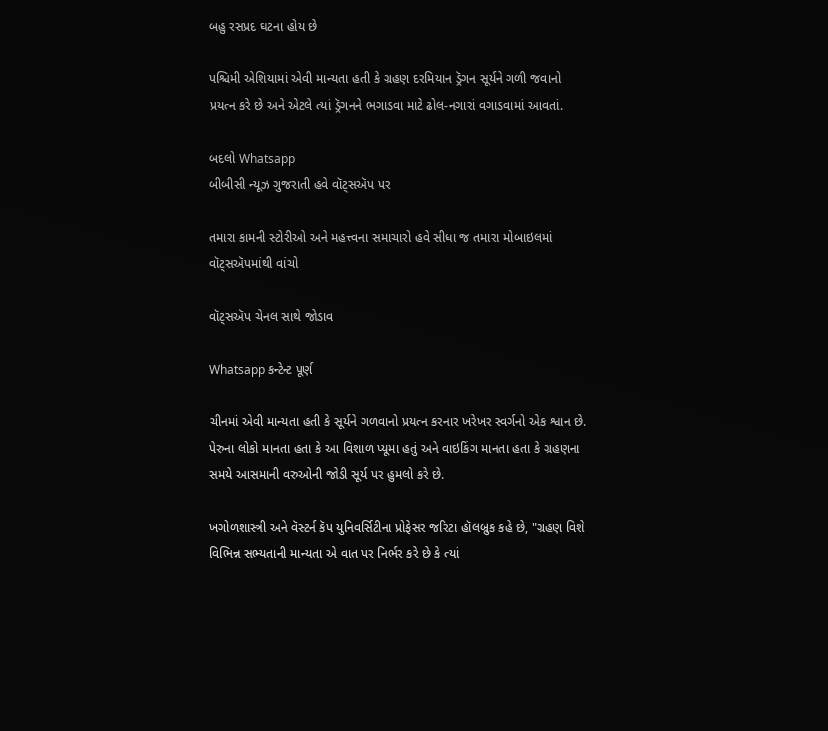બહુ રસપ્રદ ઘટના હોય છે

પશ્ચિમી એશિયામાં એવી માન્યતા હતી કે ગ્રહણ દરમિયાન ડ્રૅગન સૂર્યને ગળી જવાનો પ્રયત્ન કરે છે અને એટલે ત્યાં ડ્રૅગનને ભગાડવા માટે ઢોલ-નગારાં વગાડવામાં આવતાં.

બદલો Whatsapp
બીબીસી ન્યૂઝ ગુજરાતી હવે વૉટ્સઍપ પર

તમારા કામની સ્ટોરીઓ અને મહત્ત્વના સમાચારો હવે સીધા જ તમારા મોબાઇલમાં વૉટ્સઍપમાંથી વાંચો

વૉટ્સઍપ ચેનલ સાથે જોડાવ

Whatsapp કન્ટેન્ટ પૂર્ણ

ચીનમાં એવી માન્યતા હતી કે સૂર્યને ગળવાનો પ્રયત્ન કરનાર ખરેખર સ્વર્ગનો એક શ્વાન છે. પેરુના લોકો માનતા હતા કે આ વિશાળ પ્યૂમા હતું અને વાઇકિંગ માનતા હતા કે ગ્રહણના સમયે આસમાની વરુઓની જોડી સૂર્ય પર હુમલો કરે છે.

ખગોળશાસ્ત્રી અને વૅસ્ટર્ન કૅપ યુનિવર્સિટીના પ્રોફેસર જરિટા હૉલબ્રુક કહે છે, "ગ્રહણ વિશે વિભિન્ન સભ્યતાની માન્યતા એ વાત પર નિર્ભર કરે છે કે ત્યાં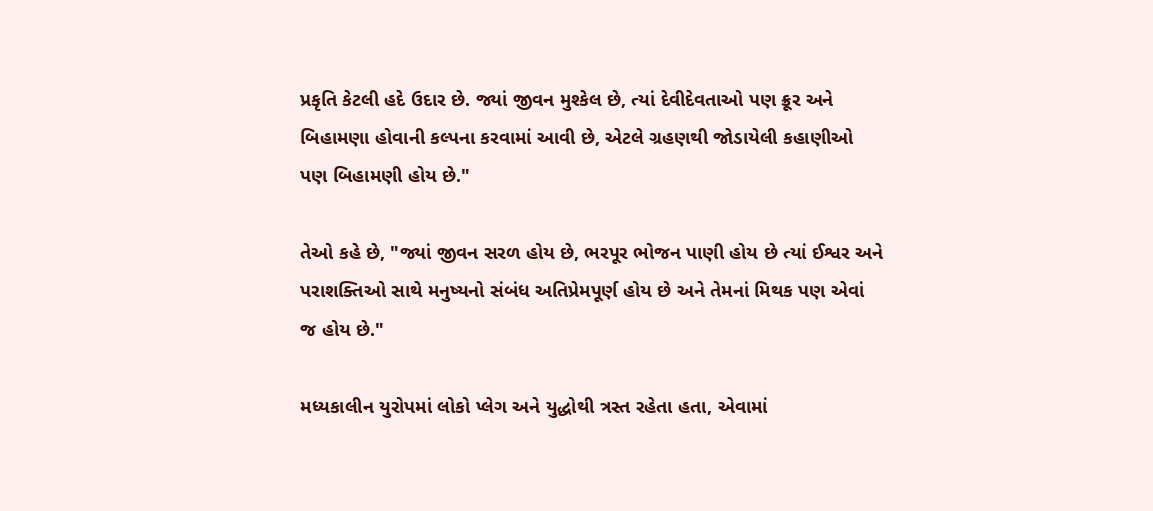પ્રકૃતિ કેટલી હદે ઉદાર છે. જ્યાં જીવન મુશ્કેલ છે, ત્યાં દેવીદેવતાઓ પણ ક્રૂર અને બિહામણા હોવાની કલ્પના કરવામાં આવી છે, એટલે ગ્રહણથી જોડાયેલી કહાણીઓ પણ બિહામણી હોય છે."

તેઓ કહે છે, "જ્યાં જીવન સરળ હોય છે, ભરપૂર ભોજન પાણી હોય છે ત્યાં ઈશ્વર અને પરાશક્તિઓ સાથે મનુષ્યનો સંબંધ અતિપ્રેમપૂર્ણ હોય છે અને તેમનાં મિથક પણ એવાં જ હોય છે."

મધ્યકાલીન યુરોપમાં લોકો પ્લેગ અને યુદ્ધોથી ત્રસ્ત રહેતા હતા, એવામાં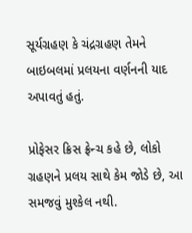સૂર્યગ્રહણ કે ચંદ્રગ્રહણ તેમને બાઇબલમાં પ્રલયના વર્ણનની યાદ અપાવતું હતું.

પ્રોફેસર ક્રિસ ફ્રેન્ચ કહે છે, લોકો ગ્રહણને પ્રલય સાથે કેમ જોડે છે, આ સમજવું મુશ્કેલ નથી.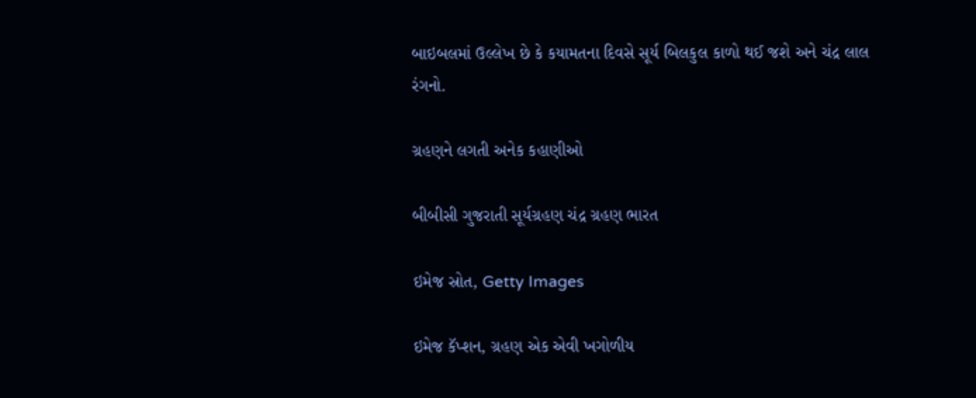બાઇબલમાં ઉલ્લેખ છે કે કયામતના દિવસે સૂર્ય બિલકુલ કાળો થઈ જશે અને ચંદ્ર લાલ રંગનો.

ગ્રહણને લગતી અનેક કહાણીઓ

બીબીસી ગુજરાતી સૂર્યગ્રહણ ચંદ્ર ગ્રહણ ભારત

ઇમેજ સ્રોત, Getty Images

ઇમેજ કૅપ્શન, ગ્રહણ એક એવી ખગોળીય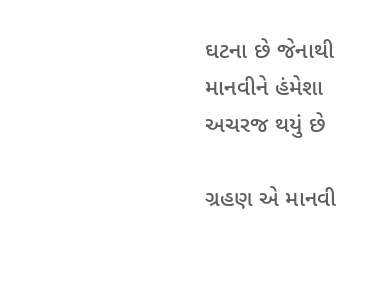ઘટના છે જેનાથી માનવીને હંમેશા અચરજ થયું છે

ગ્રહણ એ માનવી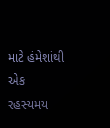માટે હંમેશાંથી એક રહસ્યમય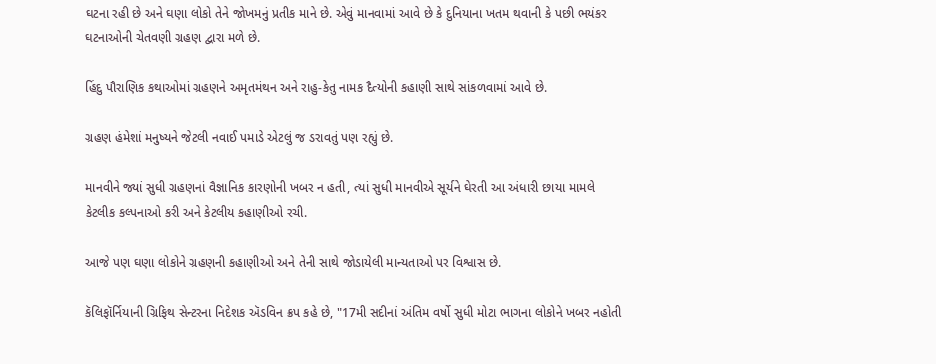ઘટના રહી છે અને ઘણા લોકો તેને જોખમનું પ્રતીક માને છે. એવું માનવામાં આવે છે કે દુનિયાના ખતમ થવાની કે પછી ભયંકર ઘટનાઓની ચેતવણી ગ્રહણ દ્વારા મળે છે.

હિંદુ પૌરાણિક કથાઓમાં ગ્રહણને અમૃતમંથન અને રાહુ-કેતુ નામક દૈત્યોની કહાણી સાથે સાંકળવામાં આવે છે.

ગ્રહણ હંમેશાં મનુષ્યને જેટલી નવાઈ પમાડે એટલું જ ડરાવતું પણ રહ્યું છે.

માનવીને જ્યાં સુધી ગ્રહણનાં વૈજ્ઞાનિક કારણોની ખબર ન હતી, ત્યાં સુધી માનવીએ સૂર્યને ઘેરતી આ અંધારી છાયા મામલે કેટલીક કલ્પનાઓ કરી અને કેટલીય કહાણીઓ રચી.

આજે પણ ઘણા લોકોને ગ્રહણની કહાણીઓ અને તેની સાથે જોડાયેલી માન્યતાઓ પર વિશ્વાસ છે.

કૅલિફૉર્નિયાની ગ્રિફિથ સેન્ટરના નિદેશક ઍડવિન ક્રપ કહે છે, "17મી સદીનાં અંતિમ વર્ષો સુધી મોટા ભાગના લોકોને ખબર નહોતી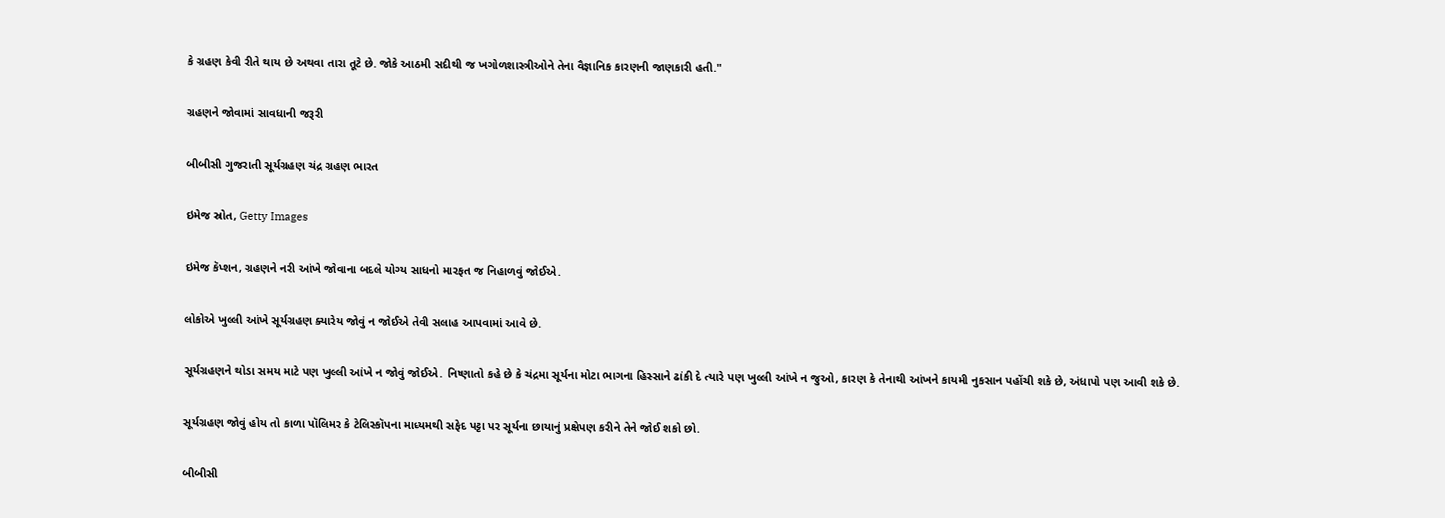કે ગ્રહણ કેવી રીતે થાય છે અથવા તારા તૂટે છે. જોકે આઠમી સદીથી જ ખગોળશાસ્ત્રીઓને તેના વૈજ્ઞાનિક કારણની જાણકારી હતી."

ગ્રહણને જોવામાં સાવધાની જરૂરી

બીબીસી ગુજરાતી સૂર્યગ્રહણ ચંદ્ર ગ્રહણ ભારત

ઇમેજ સ્રોત, Getty Images

ઇમેજ કૅપ્શન, ગ્રહણને નરી આંખે જોવાના બદલે યોગ્ય સાધનો મારફત જ નિહાળવું જોઈએ.

લોકોએ ખુલ્લી આંખે સૂર્યગ્રહણ ક્યારેય જોવું ન જોઈએ તેવી સલાહ આપવામાં આવે છે.

સૂર્યગ્રહણને થોડા સમય માટે પણ ખુલ્લી આંખે ન જોવું જોઈએ. નિષ્ણાતો કહે છે કે ચંદ્રમા સૂર્યના મોટા ભાગના હિસ્સાને ઢાંકી દે ત્યારે પણ ખુલ્લી આંખે ન જુઓ, કારણ કે તેનાથી આંખને કાયમી નુકસાન પહોંચી શકે છે, અંધાપો પણ આવી શકે છે.

સૂર્યગ્રહણ જોવું હોય તો કાળા પૉલિમર કે ટેલિસ્કૉપના માધ્યમથી સફેદ પટ્ટા પર સૂર્યના છાયાનું પ્રક્ષેપણ કરીને તેને જોઈ શકો છો.

બીબીસી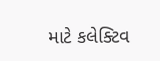માટે કલેક્ટિવ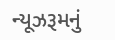ન્યૂઝરૂમનું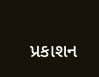પ્રકાશન